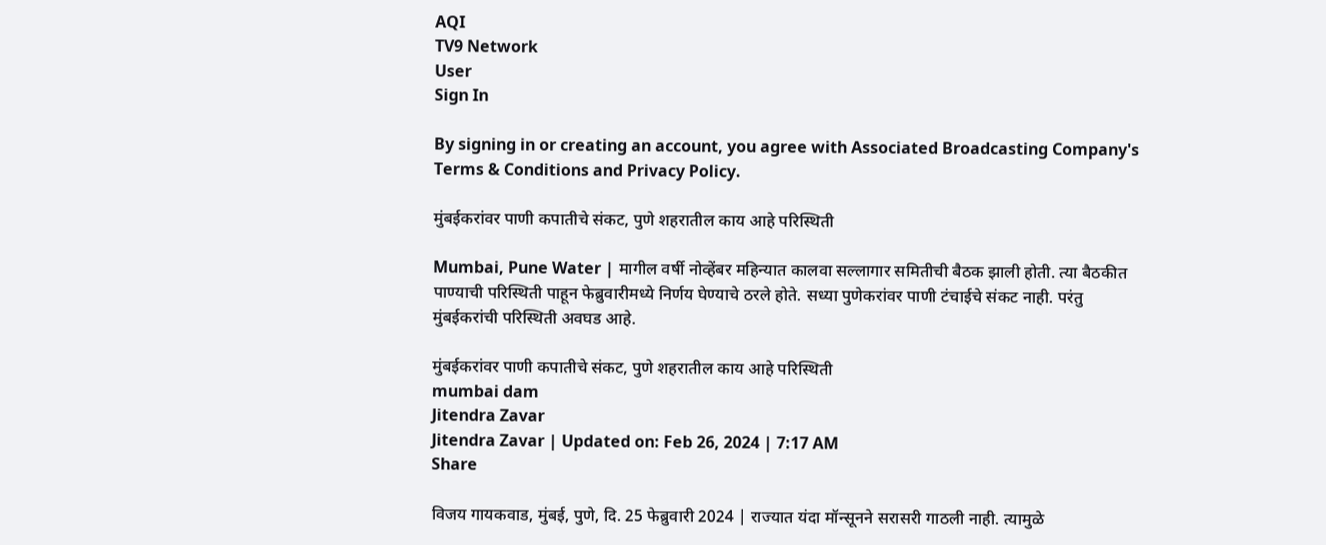AQI
TV9 Network
User
Sign In

By signing in or creating an account, you agree with Associated Broadcasting Company's Terms & Conditions and Privacy Policy.

मुंबईकरांवर पाणी कपातीचे संकट, पुणे शहरातील काय आहे परिस्थिती

Mumbai, Pune Water | मागील वर्षी नोव्हेंबर महिन्यात कालवा सल्लागार समितीची बैठक झाली होती. त्या बैठकीत पाण्याची परिस्थिती पाहून फेब्रुवारीमध्ये निर्णय घेण्याचे ठरले होते. सध्या पुणेकरांवर पाणी टंचाईचे संकट नाही. परंतु मुंबईकरांची परिस्थिती अवघड आहे.

मुंबईकरांवर पाणी कपातीचे संकट, पुणे शहरातील काय आहे परिस्थिती
mumbai dam
Jitendra Zavar
Jitendra Zavar | Updated on: Feb 26, 2024 | 7:17 AM
Share

विजय गायकवाड, मुंबई, पुणे, दि. 25 फेब्रुवारी 2024 | राज्यात यंदा मॉन्सूनने सरासरी गाठली नाही. त्यामुळे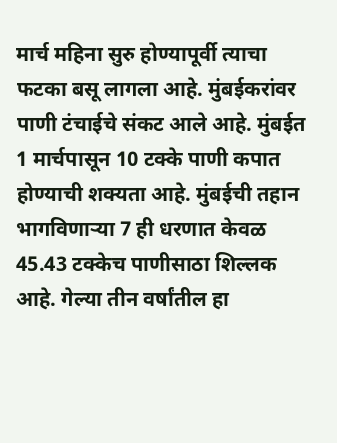मार्च महिना सुरु होण्यापूर्वी त्याचा फटका बसू लागला आहे. मुंबईकरांवर पाणी टंचाईचे संकट आले आहे. मुंबईत 1 मार्चपासून 10 टक्के पाणी कपात होण्याची शक्यता आहे. मुंबईची तहान भागविणाऱ्या 7 ही धरणात केवळ 45.43 टक्केच पाणीसाठा शिल्लक आहे. गेल्या तीन वर्षांतील हा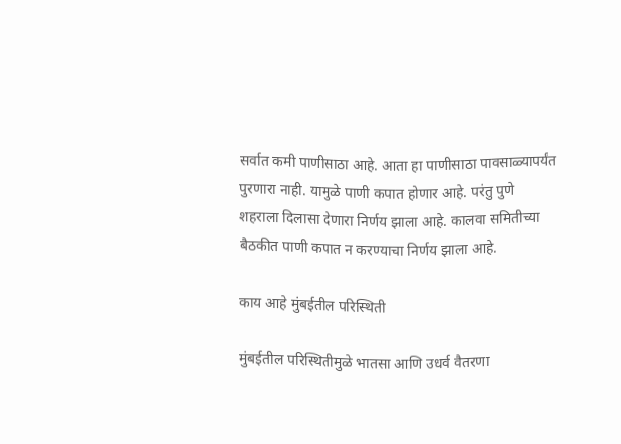सर्वात कमी पाणीसाठा आहे. आता हा पाणीसाठा पावसाळ्यापर्यंत पुरणारा नाही. यामुळे पाणी कपात होणार आहे. परंतु पुणे शहराला दिलासा देणारा निर्णय झाला आहे. कालवा समितीच्या बैठकीत पाणी कपात न करण्याचा निर्णय झाला आहे.

काय आहे मुंबईतील परिस्थिती

मुंबईतील परिस्थितीमुळे भातसा आणि उधर्व वैतरणा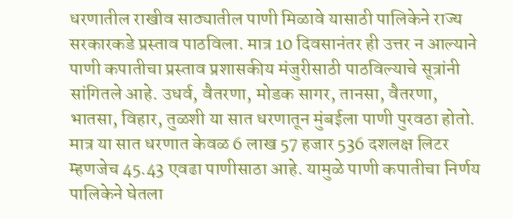धरणातील राखीव साठ्यातील पाणी मिळावे यासाठी पालिकेने राज्य सरकारकडे प्रस्ताव पाठविला. मात्र 10 दिवसानंतर ही उत्तर न आल्याने पाणी कपातीचा प्रस्ताव प्रशासकीय मंजुरीसाठी पाठविल्याचे सूत्रांनी सांगितले आहे. उधर्व, वैतरणा, मोडक सागर, तानसा, वैतरणा, भातसा, विहार, तुळशी या सात धरणातून मुंबईला पाणी पुरवठा होतो. मात्र या सात धरणात केवळ 6 लाख 57 हजार 536 दशलक्ष लिटर म्हणजेच 45.43 एवढा पाणीसाठा आहे. यामुळे पाणी कपातीचा निर्णय पालिकेने घेतला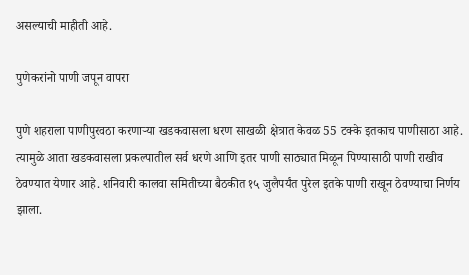असल्याची माहीती आहे.

पुणेकरांनो पाणी जपून वापरा

पुणे शहराला पाणीपुरवठा करणाऱ्या खडकवासला धरण साखळी क्षेत्रात केवळ 55 टक्के इतकाच पाणीसाठा आहे. त्यामुळे आता खडकवासला प्रकल्पातील सर्व धरणे आणि इतर पाणी साठ्यात मिळून पिण्यासाठी पाणी राखीव ठेवण्यात येणार आहे. शनिवारी कालवा समितीच्या बैठकीत १५ जुलैपर्यंत पुरेल इतके पाणी राखून ठेवण्याचा निर्णय झाला.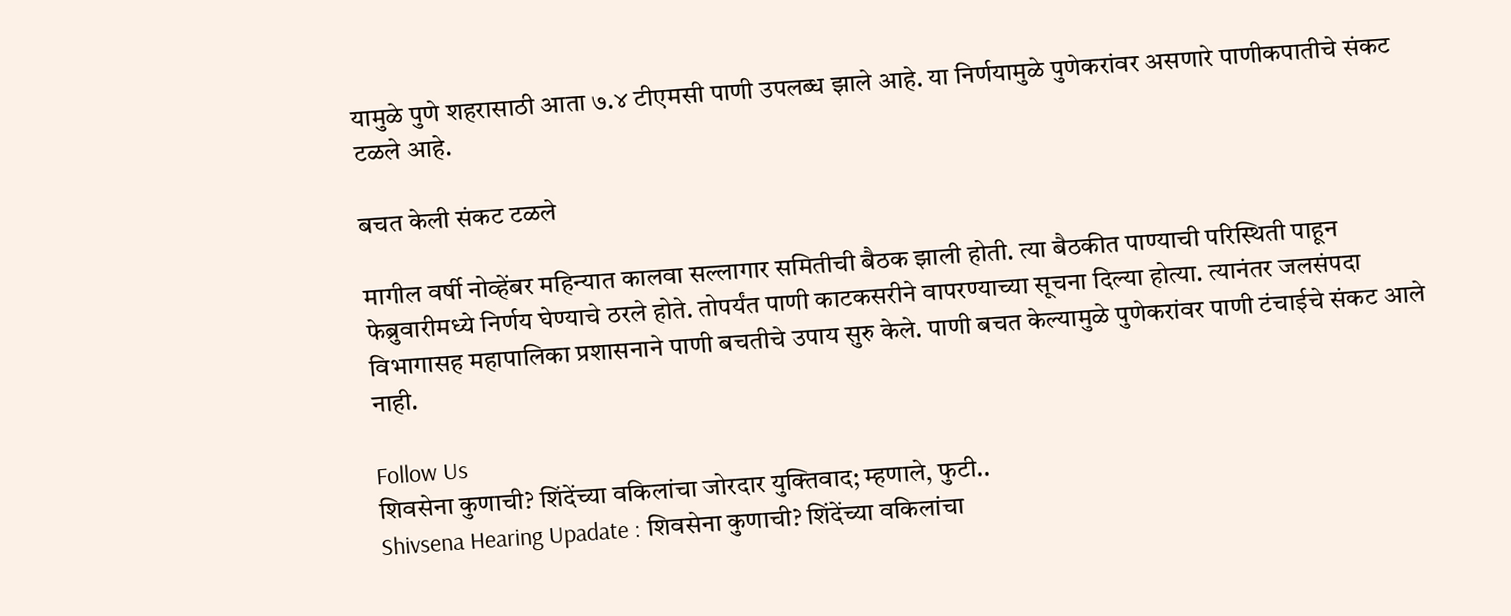यामुळे पुणे शहरासाठी आता ७.४ टीएमसी पाणी उपलब्ध झाले आहे. या निर्णयामुळे पुणेकरांवर असणारे पाणीकपातीचे संकट टळले आहे.

बचत केली संकट टळले

मागील वर्षी नोव्हेंबर महिन्यात कालवा सल्लागार समितीची बैठक झाली होती. त्या बैठकीत पाण्याची परिस्थिती पाहून फेब्रुवारीमध्ये निर्णय घेण्याचे ठरले होते. तोपर्यंत पाणी काटकसरीने वापरण्याच्या सूचना दिल्या होत्या. त्यानंतर जलसंपदा विभागासह महापालिका प्रशासनाने पाणी बचतीचे उपाय सुरु केले. पाणी बचत केल्यामुळे पुणेकरांवर पाणी टंचाईचे संकट आले नाही.

Follow Us
शिवसेना कुणाची? शिंदेंच्या वकिलांचा जोरदार युक्तिवाद; म्हणाले, फुटी..
Shivsena Hearing Upadate : शिवसेना कुणाची? शिंदेंच्या वकिलांचा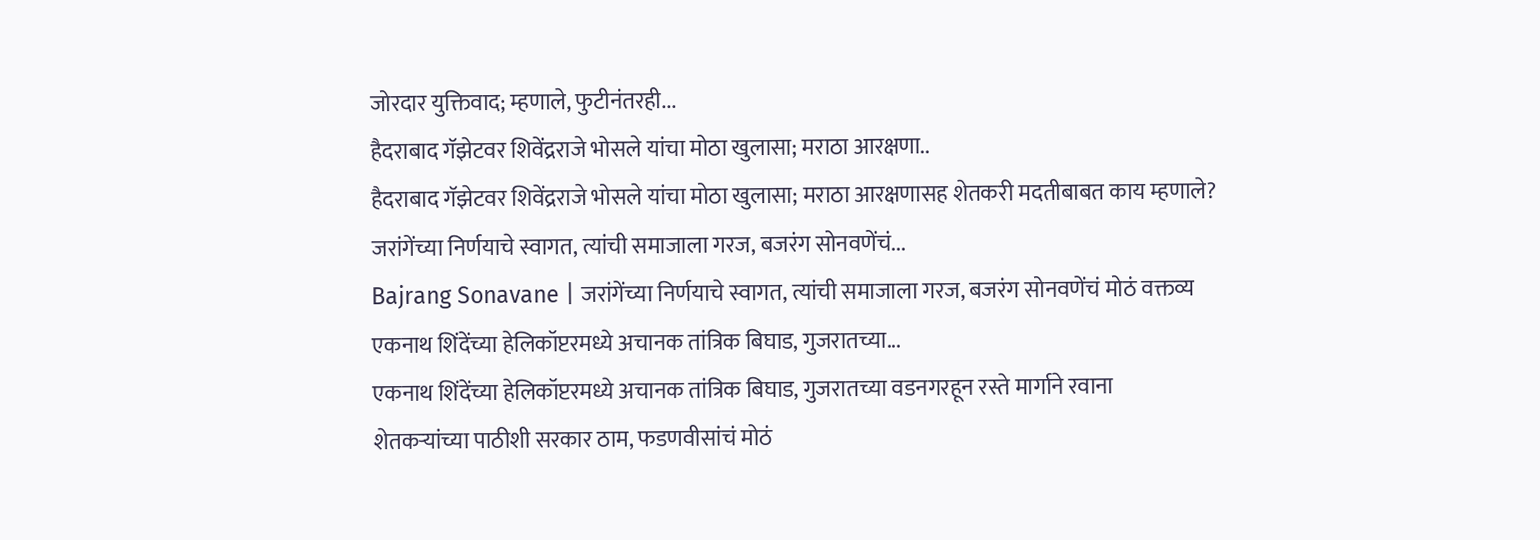जोरदार युक्तिवाद; म्हणाले, फुटीनंतरही...
हैदराबाद गॅझेटवर शिवेंद्रराजे भोसले यांचा मोठा खुलासा; मराठा आरक्षणा..
हैदराबाद गॅझेटवर शिवेंद्रराजे भोसले यांचा मोठा खुलासा; मराठा आरक्षणासह शेतकरी मदतीबाबत काय म्हणाले?
जरांगेंच्या निर्णयाचे स्वागत, त्यांची समाजाला गरज, बजरंग सोनवणेंचं...
Bajrang Sonavane | जरांगेंच्या निर्णयाचे स्वागत, त्यांची समाजाला गरज, बजरंग सोनवणेंचं मोठं वक्तव्य
एकनाथ शिंदेंच्या हेलिकॉप्टरमध्ये अचानक तांत्रिक बिघाड, गुजरातच्या...
एकनाथ शिंदेंच्या हेलिकॉप्टरमध्ये अचानक तांत्रिक बिघाड, गुजरातच्या वडनगरहून रस्ते मार्गाने रवाना
शेतकऱ्यांच्या पाठीशी सरकार ठाम, फडणवीसांचं मोठं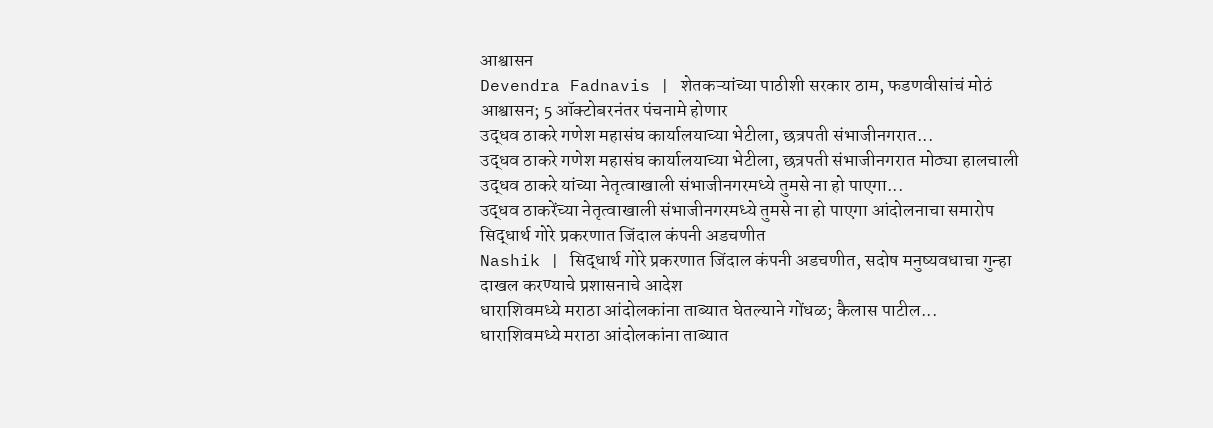आश्वासन
Devendra Fadnavis | शेतकऱ्यांच्या पाठीशी सरकार ठाम, फडणवीसांचं मोठं आश्वासन; 5 ऑक्टोबरनंतर पंचनामे होणार
उद्धव ठाकरे गणेश महासंघ कार्यालयाच्या भेटीला, छत्रपती संभाजीनगरात...
उद्धव ठाकरे गणेश महासंघ कार्यालयाच्या भेटीला, छत्रपती संभाजीनगरात मोठ्या हालचाली
उद्धव ठाकरे यांच्या नेतृत्वाखाली संभाजीनगरमध्ये तुमसे ना हो पाएगा...
उद्धव ठाकरेंच्या नेतृत्वाखाली संभाजीनगरमध्ये तुमसे ना हो पाएगा आंदोलनाचा समारोप
सिद्धार्थ गोरे प्रकरणात जिंदाल कंपनी अडचणीत
Nashik | सिद्धार्थ गोरे प्रकरणात जिंदाल कंपनी अडचणीत, सदोष मनुष्यवधाचा गुन्हा दाखल करण्याचे प्रशासनाचे आदेश
धाराशिवमध्ये मराठा आंदोलकांना ताब्यात घेतल्याने गोंधळ; कैलास पाटील...
धाराशिवमध्ये मराठा आंदोलकांना ताब्यात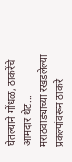घेतल्याने गोंधळ, ठाकरेंचे आमदार थेट...
मराठवाड्याच्या रखडलेल्या प्रकल्पांवरून ठाकरे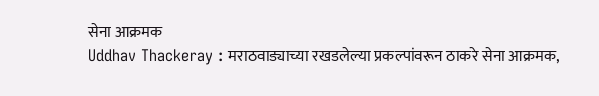सेना आक्रमक
Uddhav Thackeray : मराठवाड्याच्या रखडलेल्या प्रकल्पांवरून ठाकरे सेना आक्रमक,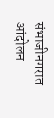संभाजीनगरात आंदोलन